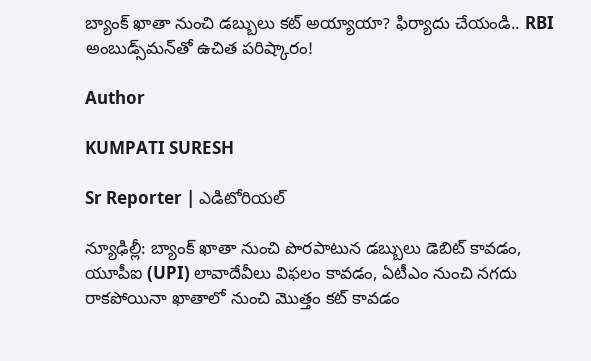బ్యాంక్ ఖాతా నుంచి డబ్బులు కట్ అయ్యాయా? ఫిర్యాదు చేయండి.. RBI అంబుడ్స్‌మన్‌తో ఉచిత పరిష్కారం!

Author

KUMPATI SURESH

Sr Reporter | ఎడిటోరియల్

న్యూఢిల్లీ: బ్యాంక్ ఖాతా నుంచి పొరపాటున డబ్బులు డెబిట్ కావడం, యూపీఐ (UPI) లావాదేవీలు విఫలం కావడం, ఏటీఎం నుంచి నగదు రాకపోయినా ఖాతాలో నుంచి మొత్తం కట్ కావడం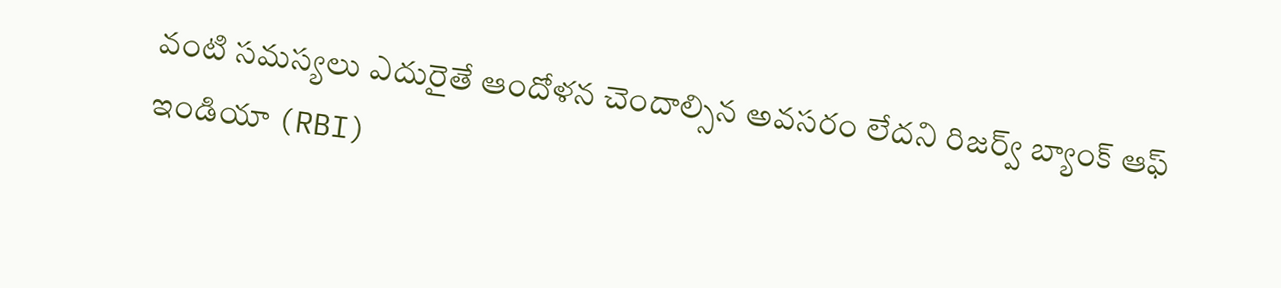వంటి సమస్యలు ఎదురైతే ఆందోళన చెందాల్సిన అవసరం లేదని రిజర్వ్ బ్యాంక్ ఆఫ్ ఇండియా (RBI)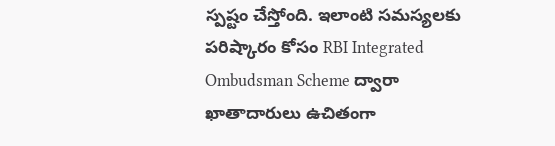స్పష్టం చేస్తోంది. ఇలాంటి సమస్యలకు పరిష్కారం కోసం RBI Integrated Ombudsman Scheme ద్వారా ఖాతాదారులు ఉచితంగా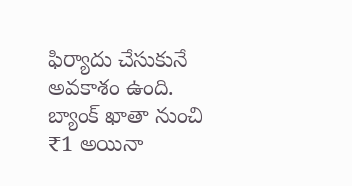ఫిర్యాదు చేసుకునే అవకాశం ఉంది. బ్యాంక్ ఖాతా నుంచి ₹1 అయినా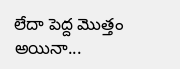లేదా పెద్ద మొత్తం అయినా...